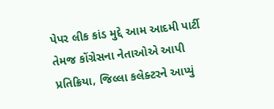પેપર લીક કાંડ મુદ્દે આમ આદમી પાર્ટી તેમજ કોંગ્રેસના નેતાઓએ આપી પ્રતિક્રિયા, જિલ્લા કલેક્ટરને આપ્યું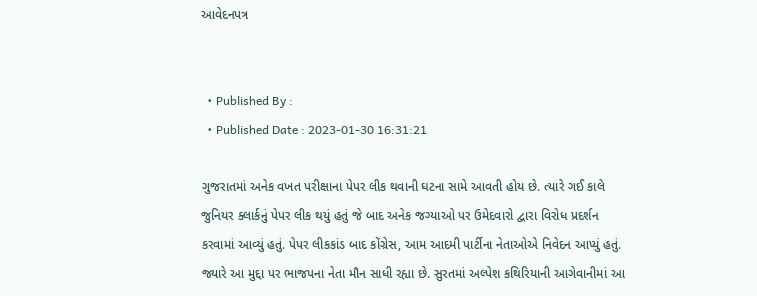આવેદનપત્ર


  • Published By :
  • Published Date : 2023-01-30 16:31:21

ગુજરાતમાં અનેક વખત પરીક્ષાના પેપર લીક થવાની ઘટના સામે આવતી હોય છે. ત્યારે ગઈ કાલે જુનિયર ક્લાર્કનું પેપર લીક થયું હતું જે બાદ અનેક જગ્યાઓ પર ઉમેદવારો દ્વારા વિરોધ પ્રદર્શન કરવામાં આવ્યું હતું. પેપર લીકકાંડ બાદ કોંગ્રેસ, આમ આદમી પાર્ટીના નેતાઓએ નિવેદન આપ્યું હતું. જ્યારે આ મુદ્દા પર ભાજપના નેતા મૌન સાધી રહ્યા છે. સુરતમાં અલ્પેશ કથિરિયાની આગેવાનીમાં આ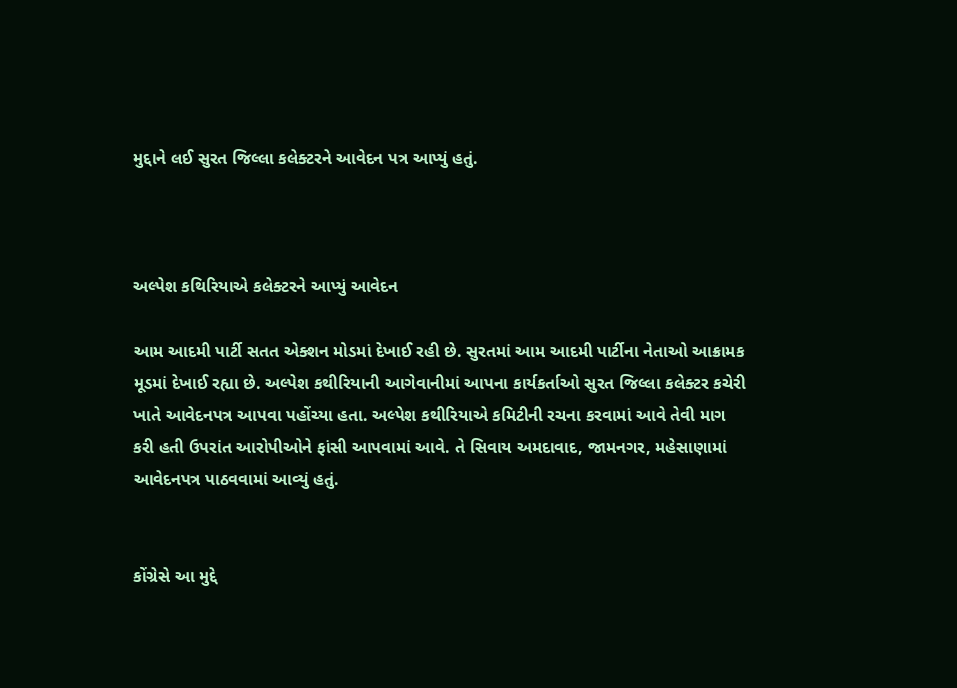મુદ્દાને લઈ સુરત જિલ્લા કલેક્ટરને આવેદન પત્ર આપ્યું હતું.



અલ્પેશ કથિરિયાએ કલેક્ટરને આપ્યું આવેદન

આમ આદમી પાર્ટી સતત એક્શન મોડમાં દેખાઈ રહી છે. સુરતમાં આમ આદમી પાર્ટીના નેતાઓ આક્રામક મૂડમાં દેખાઈ રહ્યા છે. અલ્પેશ કથીરિયાની આગેવાનીમાં આપના કાર્યકર્તાઓ સુરત જિલ્લા કલેક્ટર કચેરી ખાતે આવેદનપત્ર આપવા પહોંચ્યા હતા. અલ્પેશ કથીરિયાએ કમિટીની રચના કરવામાં આવે તેવી માગ કરી હતી ઉપરાંત આરોપીઓને ફાંસી આપવામાં આવે. તે સિવાય અમદાવાદ, જામનગર, મહેસાણામાં આવેદનપત્ર પાઠવવામાં આવ્યું હતું.


કોંગ્રેસે આ મુદ્દે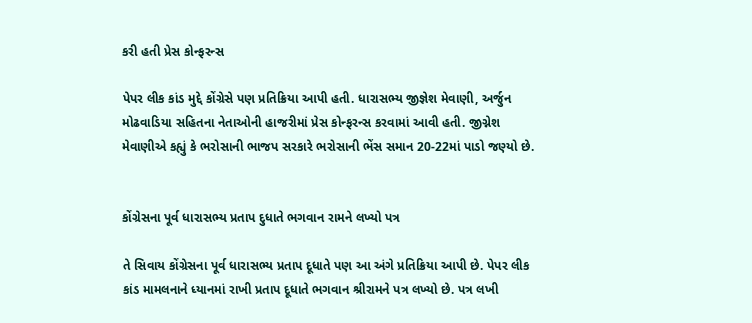કરી હતી પ્રેસ કોન્ફરન્સ

પેપર લીક કાંડ મુદ્દે કોંગ્રેસે પણ પ્રતિક્રિયા આપી હતી. ધારાસભ્ય જીજ્ઞેશ મેવાણી, અર્જુન મોઢવાડિયા સહિતના નેતાઓની હાજરીમાં પ્રેસ કોન્ફરન્સ કરવામાં આવી હતી. જીગ્નેશ મેવાણીએ કહ્યું કે ભરોસાની ભાજપ સરકારે ભરોસાની ભેંસ સમાન 20-22માં પાડો જણ્યો છે.


કોંગ્રેસના પૂર્વ ધારાસભ્ય પ્રતાપ દુધાતે ભગવાન રામને લખ્યો પત્ર

તે સિવાય કોંગ્રેસના પૂર્વ ધારાસભ્ય પ્રતાપ દૂધાતે પણ આ અંગે પ્રતિક્રિયા આપી છે. પેપર લીક કાંડ મામલનાને ધ્યાનમાં રાખી પ્રતાપ દૂધાતે ભગવાન શ્રીરામને પત્ર લખ્યો છે. પત્ર લખી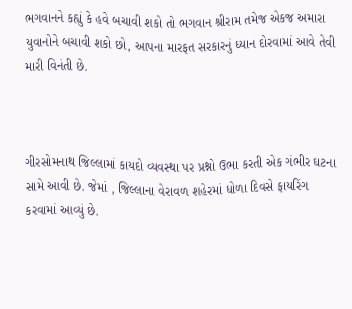ભગવાનને કહ્યું કે હવે બચાવી શકો તો ભગવાન શ્રીરામ તમેજ એકજ અમારા યુવાનોને બચાવી શકો છો, આપના મારફત સરકારનું ધ્યાન દોરવામાં આવે તેવી મારી વિનંતી છે.



ગીરસોમનાથ જિલ્લામાં કાયદો વ્યવસ્થા પર પ્રશ્નો ઉભા કરતી એક ગંભીર ઘટના સામે આવી છે. જેમાં , જિલ્લાના વેરાવળ શહેરમાં ધોળા દિવસે ફાયરિંગ કરવામાં આવ્યું છે.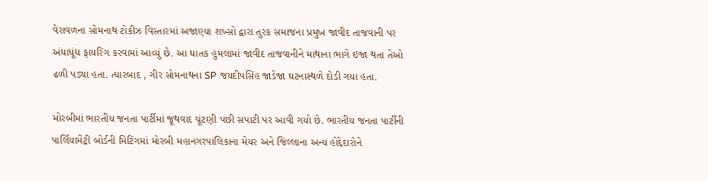વેરાવળના સોમનાથ ટોકીઝ વિસ્તારમાં અજાણ્યા શખ્સો દ્વારા તુરક સમાજના પ્રમુખ જાવીદ તાજવાની પર અંધાધૂંધ ફાયરિંગ કરવામાં આવ્યું છે. આ ઘાતક હુમલામાં જાવીદ તાજવાનીને માથાના ભાગે ઇજા થતા તેઓ ઢળી પડ્યા હતા. ત્યારબાદ , ગીર સોમનાથના SP જયદીપસિંહ જાડેજા ઘટનાસ્થળે દોડી ગયા હતા.

મોરબીમાં ભારતીય જનતા પાર્ટીમાં જૂથવાદ ચૂંટણી પછી સપાટી પર આવી ગયો છે. ભારતીય જનતા પાર્ટીની પાર્લિયામેંટ્રી બોર્ડની મિટિંગમાં મોરબી મહાનગરપાલિકાના મેયર અને જિલ્લાના અન્ય હોદ્દેદારોને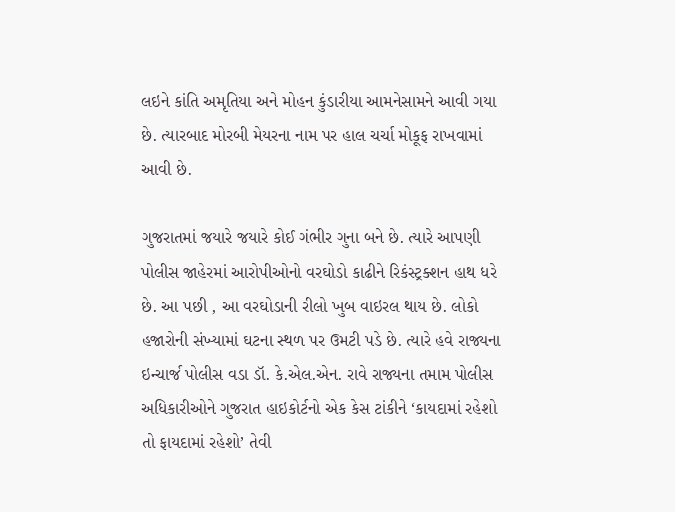લઇને કાંતિ અમૃતિયા અને મોહન કુંડારીયા આમનેસામને આવી ગયા છે. ત્યારબાદ મોરબી મેયરના નામ પર હાલ ચર્ચા મોકૂફ રાખવામાં આવી છે.

ગુજરાતમાં જયારે જયારે કોઈ ગંભીર ગુના બને છે. ત્યારે આપણી પોલીસ જાહેરમાં આરોપીઓનો વરઘોડો કાઢીને રિકંસ્ટ્રક્શન હાથ ધરે છે. આ પછી , આ વરઘોડાની રીલો ખુબ વાઇરલ થાય છે. લોકો હજારોની સંખ્યામાં ઘટના સ્થળ પર ઉમટી પડે છે. ત્યારે હવે રાજ્યના ઇન્ચાર્જ પોલીસ વડા ડૉ. કે.એલ.એન. રાવે રાજ્યના તમામ પોલીસ અધિકારીઓને ગુજરાત હાઇકોર્ટનો એક કેસ ટાંકીને ‘કાયદામાં રહેશો તો ફાયદામાં રહેશો’ તેવી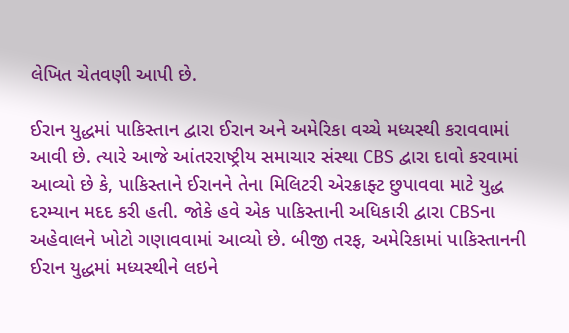લેખિત ચેતવણી આપી છે.

ઈરાન યુદ્ધમાં પાકિસ્તાન દ્વારા ઈરાન અને અમેરિકા વચ્ચે મધ્યસ્થી કરાવવામાં આવી છે. ત્યારે આજે આંતરરાષ્ટ્રીય સમાચાર સંસ્થા CBS દ્વારા દાવો કરવામાં આવ્યો છે કે, પાકિસ્તાને ઈરાનને તેના મિલિટરી એરક્રાફ્ટ છુપાવવા માટે યુદ્ધ દરમ્યાન મદદ કરી હતી. જોકે હવે એક પાકિસ્તાની અધિકારી દ્વારા CBSના અહેવાલને ખોટો ગણાવવામાં આવ્યો છે. બીજી તરફ, અમેરિકામાં પાકિસ્તાનની ઈરાન યુદ્ધમાં મધ્યસ્થીને લઇને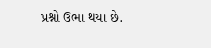પ્રશ્નો ઉભા થયા છે.